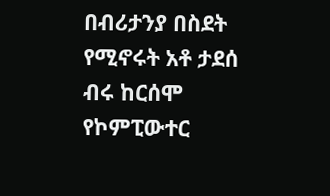በብሪታንያ በስደት የሚኖሩት አቶ ታደሰ ብሩ ከርሰሞ የኮምፒውተር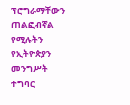ፕሮግራማቸውን ጠልፎብኛል የሚሉትን የኢትዮጵያን መንግሥት ተግባር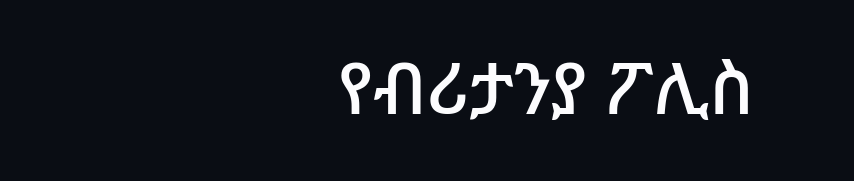የብሪታንያ ፖሊስ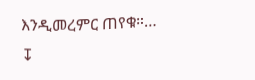እንዲመረምር ጠየቁ።…
↧